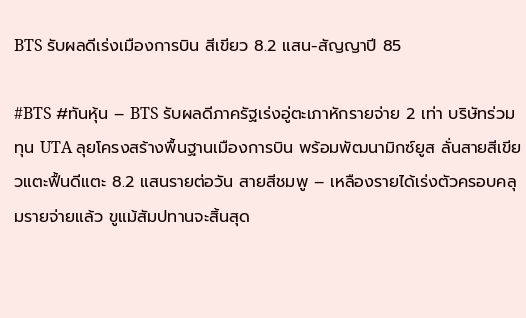BTS รับผลดีเร่งเมืองการบิน สีเขียว 8.2 แสน-สัญญาปี 85

#BTS #ทันหุ้น – BTS รับผลดีภาครัฐเร่งอู่ตะเภาหักรายจ่าย 2 เท่า บริษัทร่วมทุน UTA ลุยโครงสร้างพื้นฐานเมืองการบิน พร้อมพัฒนามิกซ์ยูส ลั่นสายสีเขียวแตะฟื้นดีแตะ 8.2 แสนรายต่อวัน สายสีชมพู – เหลืองรายได้เร่งตัวครอบคลุมรายจ่ายแล้ว ขูแม้สัมปทานจะสิ้นสุด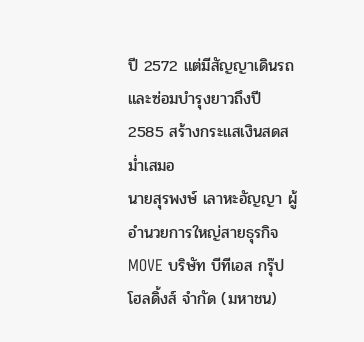ปี 2572 แต่มีสัญญาเดินรถและซ่อมบำรุงยาวถึงปี 2585 สร้างกระแสเงินสดสม่ำเสมอ
นายสุรพงษ์ เลาหะอัญญา ผู้อำนวยการใหญ่สายธุรกิจ MOVE บริษัท บีทีเอส กรุ๊ป โฮลดิ้งส์ จำกัด (มหาชน)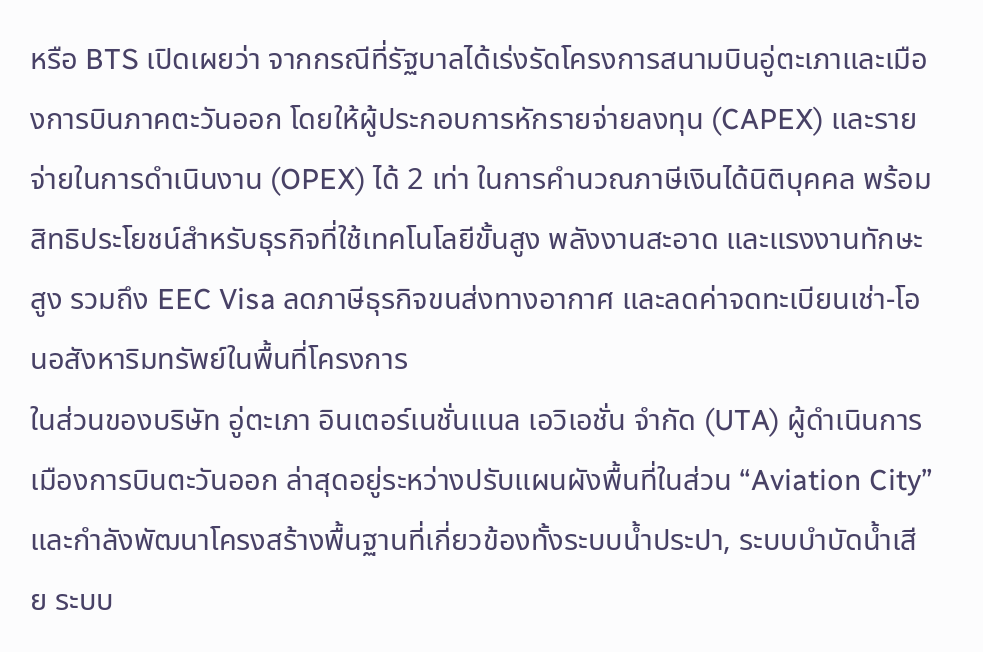หรือ BTS เปิดเผยว่า จากกรณีที่รัฐบาลได้เร่งรัดโครงการสนามบินอู่ตะเภาและเมืองการบินภาคตะวันออก โดยให้ผู้ประกอบการหักรายจ่ายลงทุน (CAPEX) และรายจ่ายในการดำเนินงาน (OPEX) ได้ 2 เท่า ในการคำนวณภาษีเงินได้นิติบุคคล พร้อมสิทธิประโยชน์สำหรับธุรกิจที่ใช้เทคโนโลยีขั้นสูง พลังงานสะอาด และแรงงานทักษะสูง รวมถึง EEC Visa ลดภาษีธุรกิจขนส่งทางอากาศ และลดค่าจดทะเบียนเช่า-โอนอสังหาริมทรัพย์ในพื้นที่โครงการ
ในส่วนของบริษัท อู่ตะเภา อินเตอร์เนชั่นแนล เอวิเอชั่น จำกัด (UTA) ผู้ดำเนินการเมืองการบินตะวันออก ล่าสุดอยู่ระหว่างปรับแผนผังพื้นที่ในส่วน “Aviation City” และกำลังพัฒนาโครงสร้างพื้นฐานที่เกี่ยวข้องทั้งระบบน้ำประปา, ระบบบำบัดน้ำเสีย ระบบ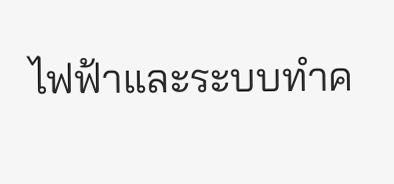ไฟฟ้าและระบบทำค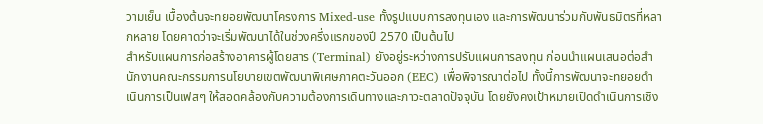วามเย็น เบื้องต้นจะทยอยพัฒนาโครงการ Mixed-use ทั้งรูปแบบการลงทุนเอง และการพัฒนาร่วมกับพันธมิตรที่หลากหลาย โดยคาดว่าจะเริ่มพัฒนาได้ในช่วงครึ่งแรกของปี 2570 เป็นต้นไป
สำหรับแผนการก่อสร้างอาคารผู้โดยสาร (Terminal) ยังอยู่ระหว่างการปรับแผนการลงทุน ก่อนนำแผนเสนอต่อสำนักงานคณะกรรมการนโยบายเขตพัฒนาพิเศษภาคตะวันออก (EEC) เพื่อพิจารณาต่อไป ทั้งนี้การพัฒนาจะทยอยดำเนินการเป็นเฟสๆ ให้สอดคล้องกับความต้องการเดินทางและภาวะตลาดปัจจุบัน โดยยังคงเป้าหมายเปิดดำเนินการเชิง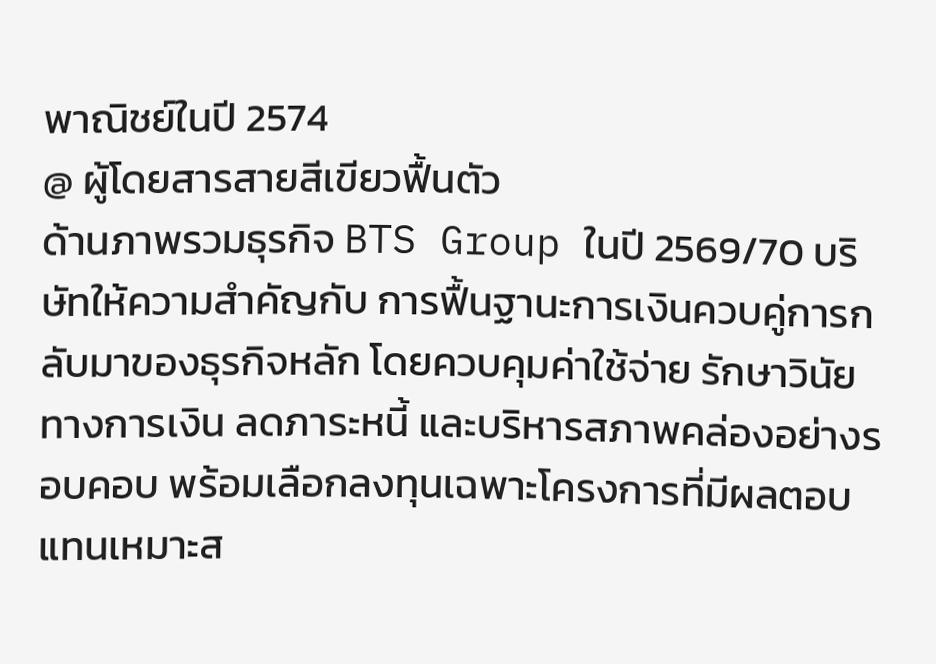พาณิชย์ในปี 2574
@ ผู้โดยสารสายสีเขียวฟื้นตัว
ด้านภาพรวมธุรกิจ BTS Group ในปี 2569/70 บริษัทให้ความสำคัญกับ การฟื้นฐานะการเงินควบคู่การกลับมาของธุรกิจหลัก โดยควบคุมค่าใช้จ่าย รักษาวินัยทางการเงิน ลดภาระหนี้ และบริหารสภาพคล่องอย่างรอบคอบ พร้อมเลือกลงทุนเฉพาะโครงการที่มีผลตอบแทนเหมาะส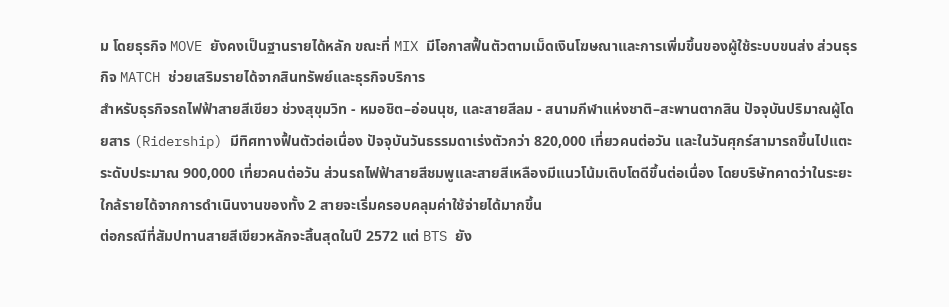ม โดยธุรกิจ MOVE ยังคงเป็นฐานรายได้หลัก ขณะที่ MIX มีโอกาสฟื้นตัวตามเม็ดเงินโฆษณาและการเพิ่มขึ้นของผู้ใช้ระบบขนส่ง ส่วนธุรกิจ MATCH ช่วยเสริมรายได้จากสินทรัพย์และธุรกิจบริการ
สำหรับธุรกิจรถไฟฟ้าสายสีเขียว ช่วงสุขุมวิท - หมอชิต–อ่อนนุช, และสายสีลม - สนามกีฬาแห่งชาติ–สะพานตากสิน ปัจจุบันปริมาณผู้โดยสาร (Ridership) มีทิศทางฟื้นตัวต่อเนื่อง ปัจจุบันวันธรรมดาเร่งตัวกว่า 820,000 เที่ยวคนต่อวัน และในวันศุกร์สามารถขึ้นไปแตะระดับประมาณ 900,000 เที่ยวคนต่อวัน ส่วนรถไฟฟ้าสายสีชมพูและสายสีเหลืองมีแนวโน้มเติบโตดีขึ้นต่อเนื่อง โดยบริษัทคาดว่าในระยะใกล้รายได้จากการดำเนินงานของทั้ง 2 สายจะเริ่มครอบคลุมค่าใช้จ่ายได้มากขึ้น
ต่อกรณีที่สัมปทานสายสีเขียวหลักจะสิ้นสุดในปี 2572 แต่ BTS ยัง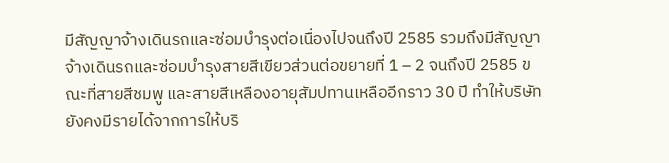มีสัญญาจ้างเดินรถและซ่อมบำรุงต่อเนื่องไปจนถึงปี 2585 รวมถึงมีสัญญาจ้างเดินรถและซ่อมบำรุงสายสีเขียวส่วนต่อขยายที่ 1 – 2 จนถึงปี 2585 ขณะที่สายสีชมพู และสายสีเหลืองอายุสัมปทานเหลืออีกราว 30 ปี ทำให้บริษัทยังคงมีรายได้จากการให้บริ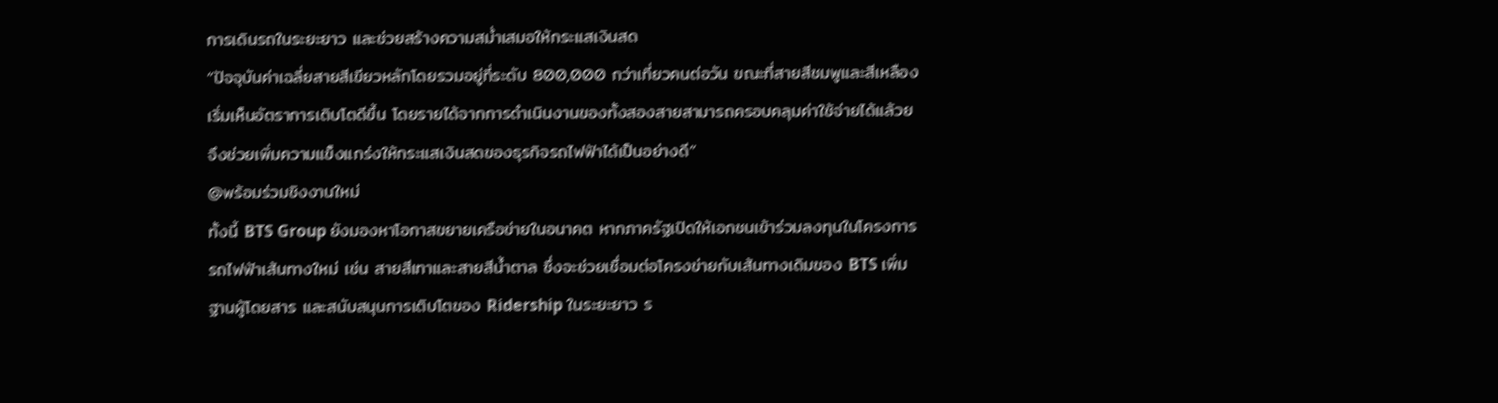การเดินรถในระยะยาว และช่วยสร้างความสม่ำเสมอให้กระแสเงินสด
“ปัจจุบันค่าเฉลี่ยสายสีเขียวหลักโดยรวมอยู่ที่ระดับ 800,000 กว่าเที่ยวคนต่อวัน ขณะที่สายสีชมพูและสีเหลืองเริ่มเห็นอัตราการเติบโตดีขึ้น โดยรายได้จากการดำเนินงานของทั้งสองสายสามารถครอบคลุมค่าใช้จ่ายได้แล้วย จึงช่วยเพิ่มความแข็งแกร่งให้กระแสเงินสดของธุรกิจรถไฟฟ้าได้เป็นอย่างดี”
@พร้อมร่วมชิงงานใหม่
ทั้งนี้ BTS Group ยังมองหาโอกาสขยายเครือข่ายในอนาคต หากภาครัฐเปิดให้เอกชนเข้าร่วมลงทุนในโครงการรถไฟฟ้าเส้นทางใหม่ เช่น สายสีเทาและสายสีน้ำตาล ซึ่งจะช่วยเชื่อมต่อโครงข่ายกับเส้นทางเดิมของ BTS เพิ่มฐานผู้โดยสาร และสนับสนุนการเติบโตของ Ridership ในระยะยาว ร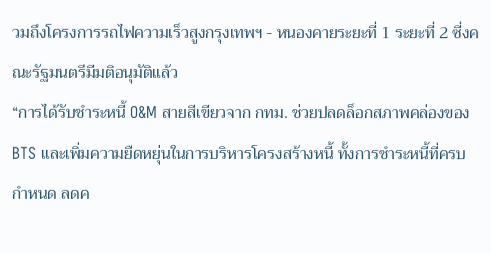วมถึงโครงการรถไฟความเร็วสูงกรุงเทพฯ - หนองคายระยะที่ 1 ระยะที่ 2 ซี่งคณะรัฐมนตรีมีมติอนุมัติแล้ว
“การได้รับชำระหนี้ O&M สายสีเขียวจาก กทม. ช่วยปลดล็อกสภาพคล่องของ BTS และเพิ่มความยืดหยุ่นในการบริหารโครงสร้างหนี้ ทั้งการชำระหนี้ที่ครบกำหนด ลดค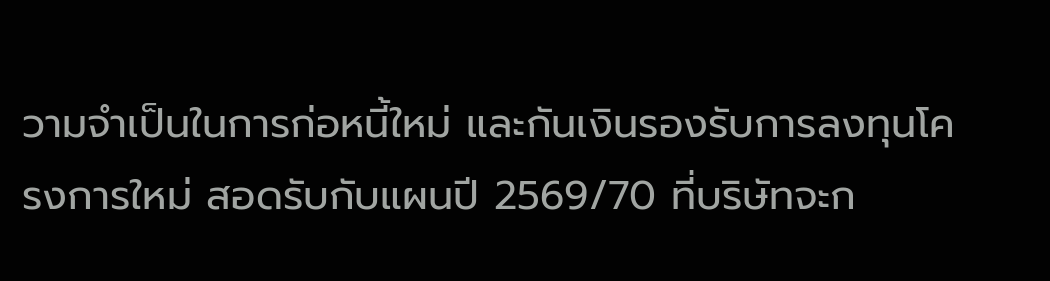วามจำเป็นในการก่อหนี้ใหม่ และกันเงินรองรับการลงทุนโครงการใหม่ สอดรับกับแผนปี 2569/70 ที่บริษัทจะก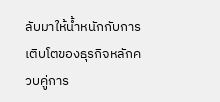ลับมาให้น้ำหนักกับการเติบโตของธุรกิจหลักควบคู่การ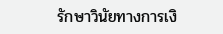รักษาวินัยทางการเงิ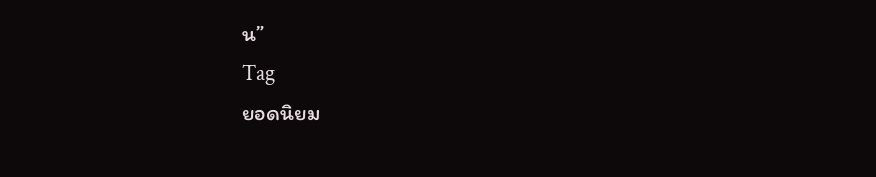น”
Tag
ยอดนิยม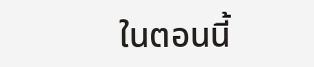ในตอนนี้